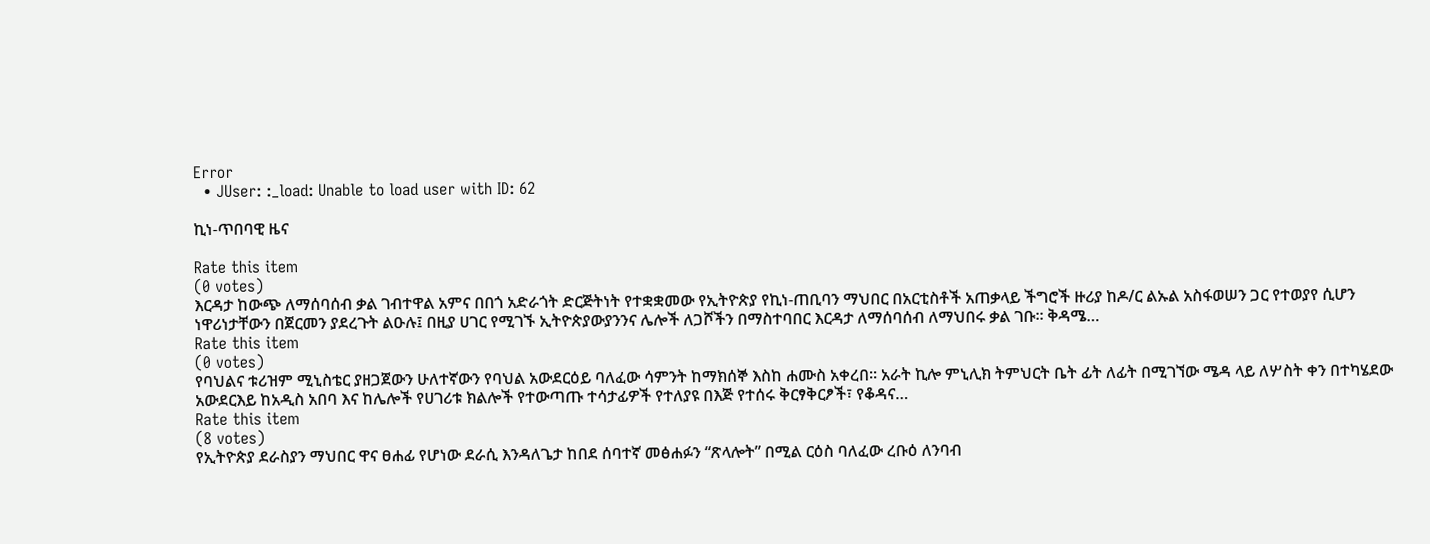Error
  • JUser: :_load: Unable to load user with ID: 62

ኪነ-ጥበባዊ ዜና

Rate this item
(0 votes)
እርዳታ ከውጭ ለማሰባሰብ ቃል ገብተዋል አምና በበጎ አድራጎት ድርጅትነት የተቋቋመው የኢትዮጵያ የኪነ-ጠቢባን ማህበር በአርቲስቶች አጠቃላይ ችግሮች ዙሪያ ከዶ/ር ልኡል አስፋወሠን ጋር የተወያየ ሲሆን ነዋሪነታቸውን በጀርመን ያደረጉት ልዑሉ፤ በዚያ ሀገር የሚገኙ ኢትዮጵያውያንንና ሌሎች ለጋሾችን በማስተባበር እርዳታ ለማሰባሰብ ለማህበሩ ቃል ገቡ፡፡ ቅዳሜ…
Rate this item
(0 votes)
የባህልና ቱሪዝም ሚኒስቴር ያዘጋጀውን ሁለተኛውን የባህል አውደርዕይ ባለፈው ሳምንት ከማክሰኞ እስከ ሐሙስ አቀረበ፡፡ አራት ኪሎ ምኒሊክ ትምህርት ቤት ፊት ለፊት በሚገኘው ሜዳ ላይ ለሦስት ቀን በተካሄደው አውደርእይ ከአዲስ አበባ እና ከሌሎች የሀገሪቱ ክልሎች የተውጣጡ ተሳታፊዎች የተለያዩ በእጅ የተሰሩ ቅርፃቅርፆች፣ የቆዳና…
Rate this item
(8 votes)
የኢትዮጵያ ደራስያን ማህበር ዋና ፀሐፊ የሆነው ደራሲ እንዳለጌታ ከበደ ሰባተኛ መፅሐፉን “ጽላሎት” በሚል ርዕስ ባለፈው ረቡዕ ለንባብ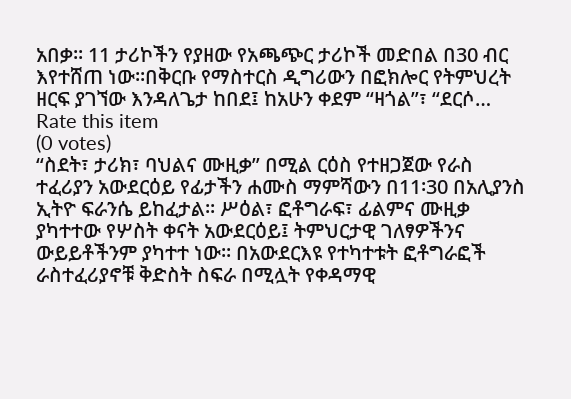አበቃ፡፡ 11 ታሪኮችን የያዘው የአጫጭር ታሪኮች መድበል በ30 ብር እየተሸጠ ነው፡፡በቅርቡ የማስተርስ ዲግሪውን በፎክሎር የትምህረት ዘርፍ ያገኘው እንዳለጌታ ከበደ፤ ከአሁን ቀደም “ዛጎል”፣ “ደርሶ…
Rate this item
(0 votes)
“ስደት፣ ታሪክ፣ ባህልና ሙዚቃ” በሚል ርዕስ የተዘጋጀው የራስ ተፈሪያን አውደርዕይ የፊታችን ሐሙስ ማምሻውን በ11፡30 በአሊያንስ ኢትዮ ፍራንሴ ይከፈታል፡፡ ሥዕል፣ ፎቶግራፍ፣ ፊልምና ሙዚቃ ያካተተው የሦስት ቀናት አውደርዕይ፤ ትምህርታዊ ገለፃዎችንና ውይይቶችንም ያካተተ ነው፡፡ በአውደርእዩ የተካተቱት ፎቶግራፎች ራስተፈሪያኖቹ ቅድስት ስፍራ በሚሏት የቀዳማዊ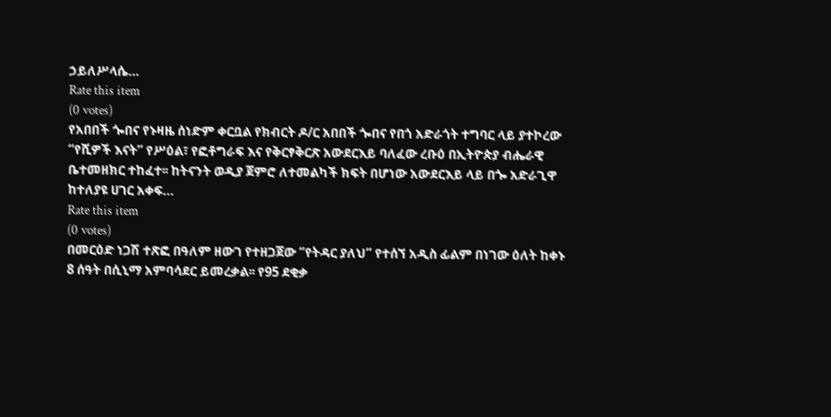ኃይለሥላሴ…
Rate this item
(0 votes)
የአበበች ጐበና የኑዛዜ ሰነድም ቀርቧል የክብርት ዶ/ር አበበች ጐበና የበጎ አድራጎት ተግባር ላይ ያተኮረው “የሺዎች እናት” የሥዕል፣ የፎቶግራፍ እና የቅርፃቅርጽ አውደርእይ ባለፈው ረቡዕ በኢትዮጵያ ብሔራዊ ቤተመዘክር ተከፈተ፡፡ ከትናንት ወዲያ ጀምሮ ለተመልካች ክፍት በሆነው አውደርእይ ላይ በጐ አድራጊዋ ከተለያዩ ሀገር አቀፍ…
Rate this item
(0 votes)
በመርዕድ ነጋሽ ተጽፎ በዓለም ዘውገ የተዘጋጀው “የትዳር ያለህ” የተሰኘ አዲስ ፊልም በነገው ዕለት ከቀኑ 8 ሰዓት በሲኒማ አምባሳደር ይመረቃል፡፡ የ95 ደቂቃ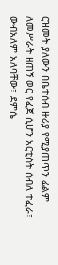ርዝመት ያለውን በቤተሰብ ዙሪያ የሚያጠጥን ፊልም ለመሥራት ዘጠኝ ወር የፈጀ ሲሆን አርቲስት ሰብለ ተፈራ፣ ውብአለም አለባቸው፣ ደምሴ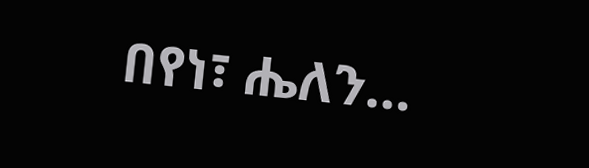በየነ፣ ሔለን…